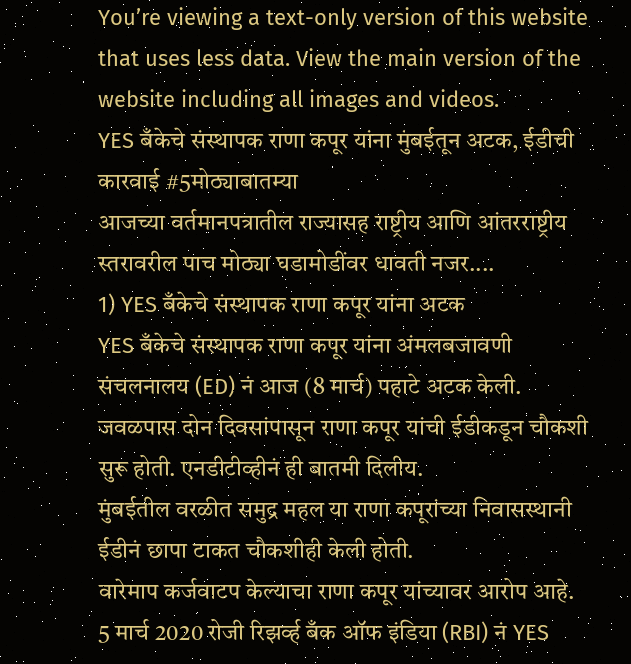You’re viewing a text-only version of this website that uses less data. View the main version of the website including all images and videos.
YES बँकेचे संस्थापक राणा कपूर यांना मुंबईतून अटक, ईडीची कारवाई #5मोठ्याबातम्या
आजच्या वर्तमानपत्रातील राज्यासह राष्ट्रीय आणि आंतरराष्ट्रीय स्तरावरील पाच मोठ्या घडामोडींवर धावती नजर....
1) YES बँकेचे संस्थापक राणा कपूर यांना अटक
YES बँकेचे संस्थापक राणा कपूर यांना अंमलबजावणी संचलनालय (ED) नं आज (8 मार्च) पहाटे अटक केली. जवळपास दोन दिवसांपासून राणा कपूर यांची ईडीकडून चौकशी सुरू होती. एनडीटीव्हीनं ही बातमी दिलीय.
मुंबईतील वरळीत समुद्र महल या राणा कपूरांच्या निवासस्थानी ईडीनं छापा टाकत चौकशीही केली होती.
वारेमाप कर्जवाटप केल्याचा राणा कपूर यांच्यावर आरोप आहे.
5 मार्च 2020 रोजी रिझर्व्ह बँक ऑफ इंडिया (RBI) नं YES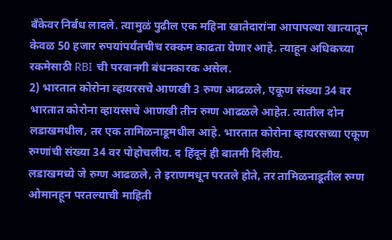बँकेवर निर्बंध लादले. त्यामुळं पुढील एक महिना खातेदारांना आपापल्या खात्यातून केवळ 50 हजार रुपयांपर्यंतचीच रक्कम काढता येणार आहे. त्याहून अधिकच्या रकमेसाठी RBI ची परवानगी बंधनकारक असेल.
2) भारतात कोरोना व्हायरसचे आणखी 3 रुग्ण आढळले, एकूण संख्या 34 वर
भारतात कोरोना व्हायरसचे आणखी तीन रुग्ण आढळले आहेत. त्यातील दोन लडाखमधील, तर एक तामिळनाडूमधील आहे. भारतात कोरोना व्हायरसच्या एकूण रुग्णांची संख्या 34 वर पोहोचलीय. द हिंदूनं ही बातमी दिलीय.
लडाखमध्ये जे रुग्ण आढळले, ते इराणमधून परतले होते, तर तामिळनाडूतील रुग्ण ओमानहून परतल्याची माहिती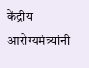केंद्रीय आरोग्यमंत्र्यांनी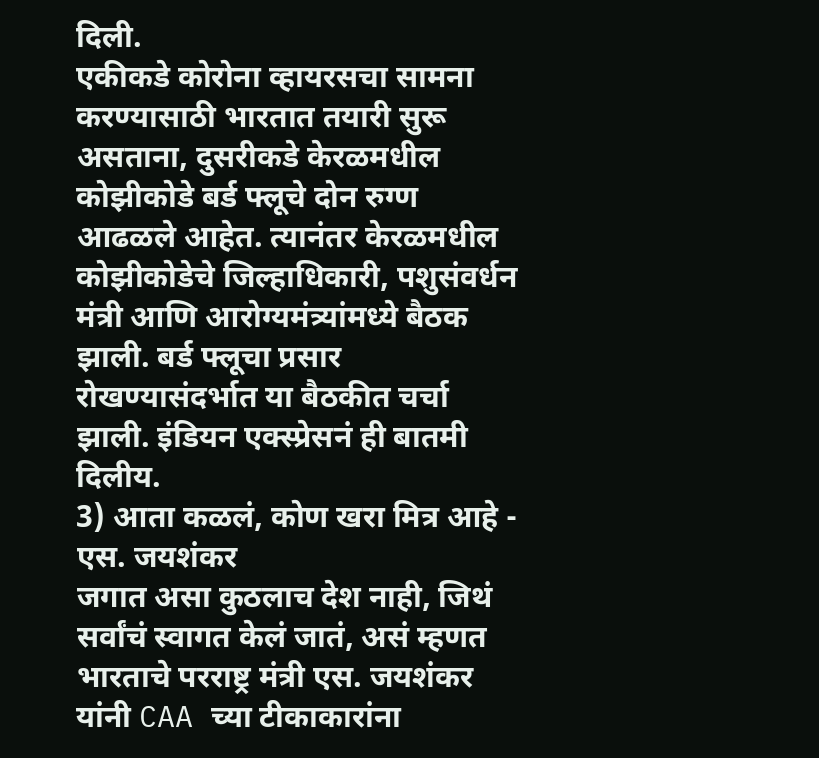दिली.
एकीकडे कोरोना व्हायरसचा सामना करण्यासाठी भारतात तयारी सुरू असताना, दुसरीकडे केरळमधील कोझीकोडे बर्ड फ्लूचे दोन रुग्ण आढळले आहेत. त्यानंतर केरळमधील कोझीकोडेचे जिल्हाधिकारी, पशुसंवर्धन मंत्री आणि आरोग्यमंत्र्यांमध्ये बैठक झाली. बर्ड फ्लूचा प्रसार रोखण्यासंदर्भात या बैठकीत चर्चा झाली. इंडियन एक्स्प्रेसनं ही बातमी दिलीय.
3) आता कळलं, कोण खरा मित्र आहे - एस. जयशंकर
जगात असा कुठलाच देश नाही, जिथं सर्वांचं स्वागत केलं जातं, असं म्हणत भारताचे परराष्ट्र मंत्री एस. जयशंकर यांनी CAA च्या टीकाकारांना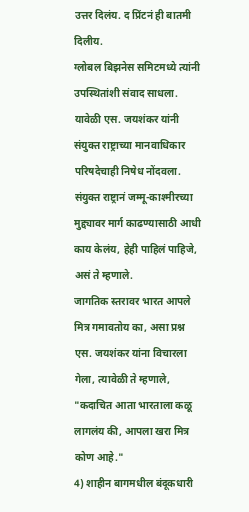उत्तर दिलंय. द प्रिंटनं ही बातमी दिलीय.
ग्लोबल बिझनेस समिटमध्ये त्यांनी उपस्थितांशी संवाद साधला.
यावेळी एस. जयशंकर यांनी संयुक्त राष्ट्राच्या मानवाधिकार परिषदेचाही निषेध नोंदवला. संयुक्त राष्ट्रानं जम्मू-काश्मीरच्या मुद्द्यावर मार्ग काढण्यासाठी आधी काय केलंय, हेही पाहिलं पाहिजे, असं ते म्हणाले.
जागतिक स्तरावर भारत आपले मित्र गमावतोय का, असा प्रश्न एस. जयशंकर यांना विचारला गेला, त्यावेळी ते म्हणाले, "कदाचित आता भारताला कळू लागलंय की, आपला खरा मित्र कोण आहे."
4) शाहीन बागमधील बंदूकधारी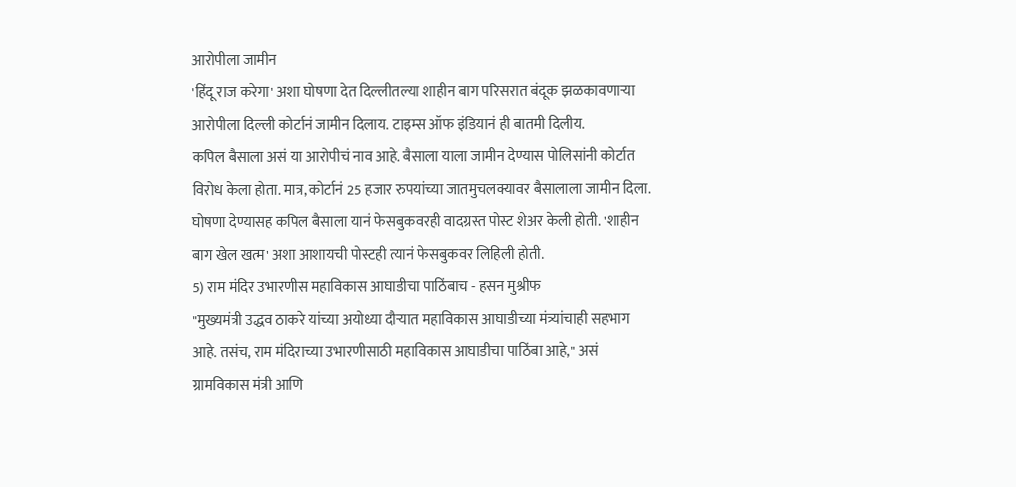आरोपीला जामीन
'हिंदू राज करेगा' अशा घोषणा देत दिल्लीतल्या शाहीन बाग परिसरात बंदूक झळकावणाऱ्या आरोपीला दिल्ली कोर्टानं जामीन दिलाय. टाइम्स ऑफ इंडियानं ही बातमी दिलीय.
कपिल बैसाला असं या आरोपीचं नाव आहे. बैसाला याला जामीन देण्यास पोलिसांनी कोर्टात विरोध केला होता. मात्र, कोर्टानं 25 हजार रुपयांच्या जातमुचलक्यावर बैसालाला जामीन दिला.
घोषणा देण्यासह कपिल बैसाला यानं फेसबुकवरही वादग्रस्त पोस्ट शेअर केली होती. 'शाहीन बाग खेल खत्म' अशा आशायची पोस्टही त्यानं फेसबुकवर लिहिली होती.
5) राम मंदिर उभारणीस महाविकास आघाडीचा पाठिंबाच - हसन मुश्रीफ
"मुख्यमंत्री उद्धव ठाकरे यांच्या अयोध्या दौऱ्यात महाविकास आघाडीच्या मंत्र्यांचाही सहभाग आहे. तसंच, राम मंदिराच्या उभारणीसाठी महाविकास आघाडीचा पाठिंबा आहे," असं ग्रामविकास मंत्री आणि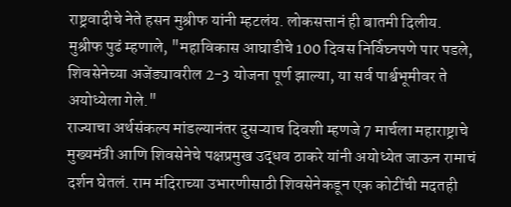राष्ट्रवादीचे नेते हसन मुश्रीफ यांनी म्हटलंय. लोकसत्तानं ही बातमी दिलीय.
मुश्रीफ पुढं म्हणाले, "महाविकास आघाडीचे 100 दिवस निर्विघ्नपणे पार पडले, शिवसेनेच्या अजेंड्यावरील 2-3 योजना पूर्ण झाल्या, या सर्व पार्श्वभूमीवर ते अयोध्येला गेले."
राज्याचा अर्थसंकल्प मांडल्यानंतर दुसऱ्याच दिवशी म्हणजे 7 मार्चला महाराष्ट्राचे मुख्यमंत्री आणि शिवसेनेचे पक्षप्रमुख उद्धव ठाकरे यांनी अयोध्येत जाऊन रामाचं दर्शन घेतलं. राम मंदिराच्या उभारणीसाठी शिवसेनेकडून एक कोटींची मदतही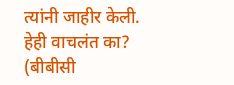त्यांनी जाहीर केली.
हेही वाचलंत का?
(बीबीसी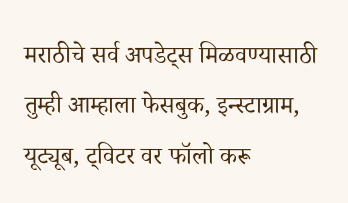मराठीचे सर्व अपडेट्स मिळवण्यासाठी तुम्ही आम्हाला फेसबुक, इन्स्टाग्राम, यूट्यूब, ट्विटर वर फॉलो करू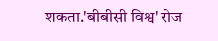शकता.'बीबीसी विश्व' रोज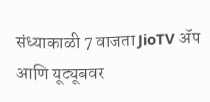संध्याकाळी 7 वाजता JioTV ॲप आणि यूट्यूबवर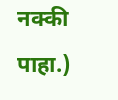नक्की पाहा.)